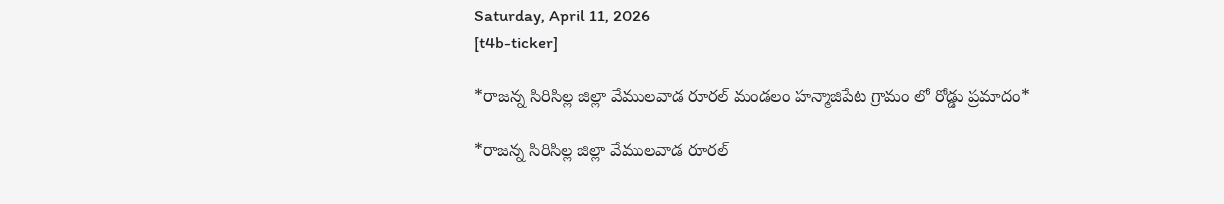Saturday, April 11, 2026
[t4b-ticker]

*రాజన్న సిరిసిల్ల జిల్లా వేములవాడ రూరల్ మండలం హన్మాజిపేట గ్రామం లో రోడ్డు ప్రమాదం*

*రాజన్న సిరిసిల్ల జిల్లా వేములవాడ రూరల్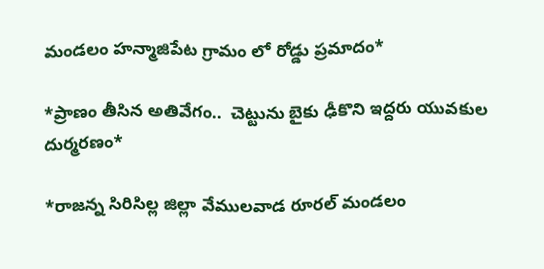మండలం హన్మాజిపేట గ్రామం లో రోడ్డు ప్రమాదం*

*ప్రాణం తీసిన అతివేగం..  చెట్టును బైకు ఢీకొని ఇద్దరు యువకుల దుర్మరణం*

*రాజన్న సిరిసిల్ల జిల్లా వేములవాడ రూరల్ మండలం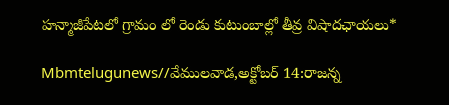హన్మాజీపేటలో గ్రామం లో రెండు కుటుంబాల్లో తీవ్ర విషాదఛాయలు*

Mbmtelugunews//వేములవాడ,అక్టోబర్ 14:రాజన్న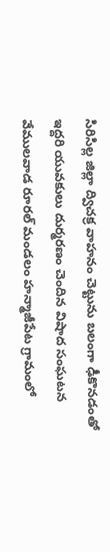సిరిసిల్ల జిల్లా ద్విచక్ర వాహనం చెట్టును బలంగా ఢీకొనడంతో ఇద్దరి యువకులు దుర్మరణం చెందిన విషాద సంఘటన వేములవాడ రూరల్ మండలం హన్మాజీపేట గ్రామంలో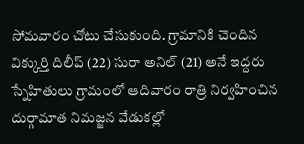సోమవారం చోటు చేసుకుంది. గ్రామానికి చెందిన విక్కుర్తి దిలీప్ (22) సురా అనిల్ (21) అనే ఇద్దరు స్నేహితులు గ్రామంలో ఆదివారం రాత్రి నిర్వహించిన దుర్గామాత నిమజ్జన వేడుకల్లో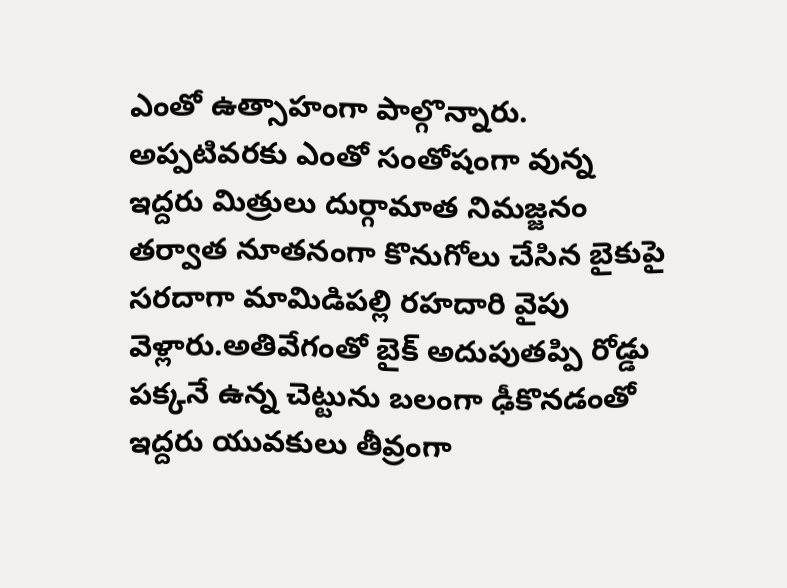ఎంతో ఉత్సాహంగా పాల్గొన్నారు. అప్పటివరకు ఎంతో సంతోషంగా వున్న ఇద్దరు మిత్రులు దుర్గామాత నిమజ్జనం తర్వాత నూతనంగా కొనుగోలు చేసిన బైకుపై సరదాగా మామిడిపల్లి రహదారి వైపు వెళ్లారు.అతివేగంతో బైక్ అదుపుతప్పి రోడ్డు పక్కనే ఉన్న చెట్టును బలంగా ఢీకొనడంతో ఇద్దరు యువకులు తీవ్రంగా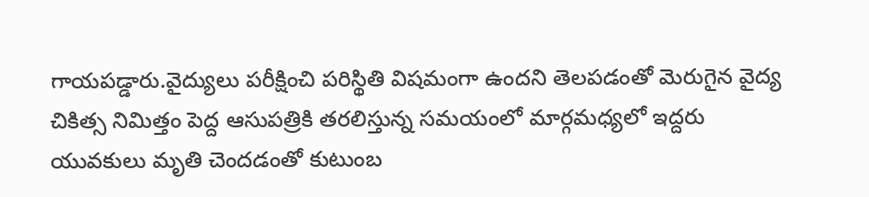గాయపడ్డారు.వైద్యులు పరీక్షించి పరిస్థితి విషమంగా ఉందని తెలపడంతో మెరుగైన వైద్య చికిత్స నిమిత్తం పెద్ద ఆసుపత్రికి తరలిస్తున్న సమయంలో మార్గమధ్యలో ఇద్దరు యువకులు మృతి చెందడంతో కుటుంబ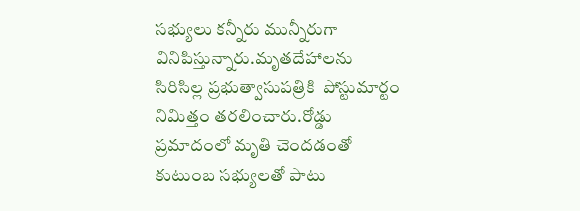సభ్యులు కన్నీరు మున్నీరుగా వినిపిస్తున్నారు.మృతదేహాలను సిరిసిల్ల ప్రభుత్వాసుపత్రికి  పోస్టుమార్టం నిమిత్తం తరలించారు.రోడ్డు ప్రమాదంలో మృతి చెందడంతో కుటుంబ సభ్యులతో పాటు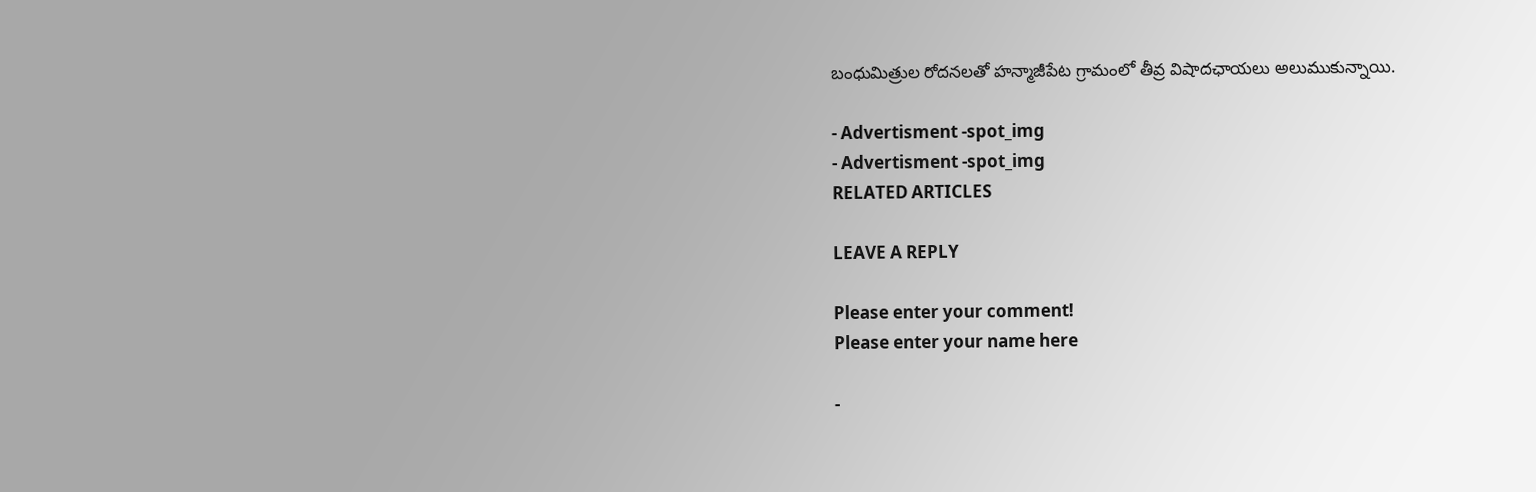బంధుమిత్రుల రోదనలతో హన్మాజీపేట గ్రామంలో తీవ్ర విషాదఛాయలు అలుముకున్నాయి.

- Advertisment -spot_img
- Advertisment -spot_img
RELATED ARTICLES

LEAVE A REPLY

Please enter your comment!
Please enter your name here

-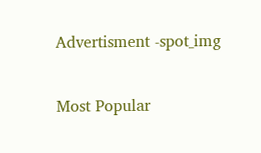Advertisment -spot_img

Most Popular